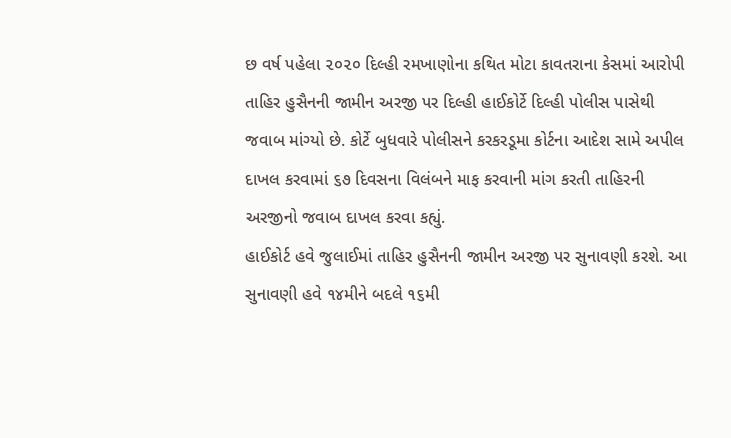છ વર્ષ પહેલા ૨૦૨૦ દિલ્હી રમખાણોના કથિત મોટા કાવતરાના કેસમાં આરોપી તાહિર હુસૈનની જામીન અરજી પર દિલ્હી હાઈકોર્ટે દિલ્હી પોલીસ પાસેથી જવાબ માંગ્યો છે. કોર્ટે બુધવારે પોલીસને કરકરડૂમા કોર્ટના આદેશ સામે અપીલ દાખલ કરવામાં ૬૭ દિવસના વિલંબને માફ કરવાની માંગ કરતી તાહિરની અરજીનો જવાબ દાખલ કરવા કહ્યું.
હાઈકોર્ટ હવે જુલાઈમાં તાહિર હુસૈનની જામીન અરજી પર સુનાવણી કરશે. આ સુનાવણી હવે ૧૪મીને બદલે ૧૬મી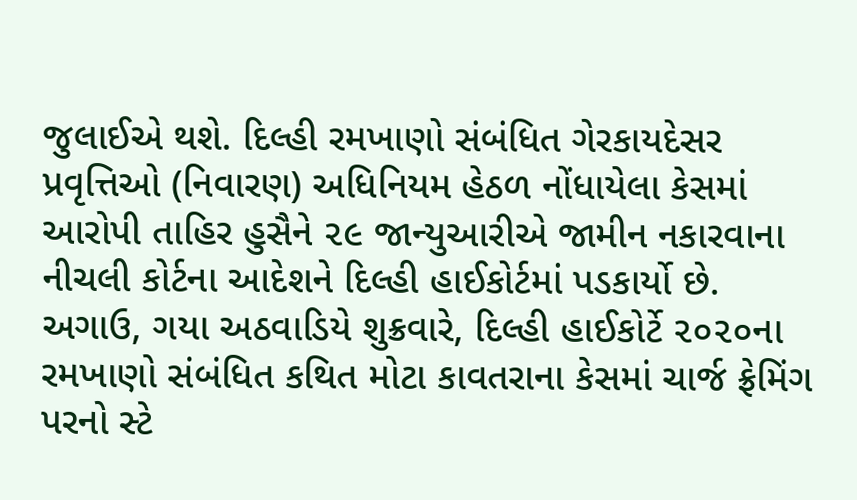જુલાઈએ થશે. દિલ્હી રમખાણો સંબંધિત ગેરકાયદેસર પ્રવૃત્તિઓ (નિવારણ) અધિનિયમ હેઠળ નોંધાયેલા કેસમાં આરોપી તાહિર હુસૈને ૨૯ જાન્યુઆરીએ જામીન નકારવાના નીચલી કોર્ટના આદેશને દિલ્હી હાઈકોર્ટમાં પડકાર્યો છે.
અગાઉ, ગયા અઠવાડિયે શુક્રવારે, દિલ્હી હાઈકોર્ટે ૨૦૨૦ના રમખાણો સંબંધિત કથિત મોટા કાવતરાના કેસમાં ચાર્જ ફ્રેમિંગ પરનો સ્ટે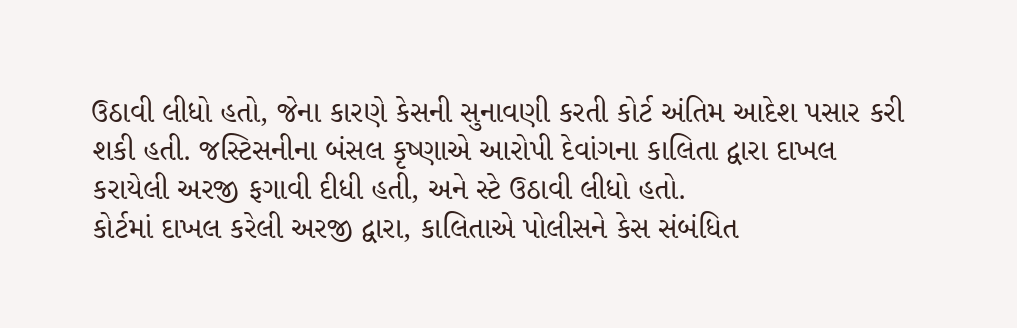ઉઠાવી લીધો હતો, જેના કારણે કેસની સુનાવણી કરતી કોર્ટ અંતિમ આદેશ પસાર કરી શકી હતી. જસ્ટિસનીના બંસલ કૃષ્ણાએ આરોપી દેવાંગના કાલિતા દ્વારા દાખલ કરાયેલી અરજી ફગાવી દીધી હતી, અને સ્ટે ઉઠાવી લીધો હતો.
કોર્ટમાં દાખલ કરેલી અરજી દ્વારા, કાલિતાએ પોલીસને કેસ સંબંધિત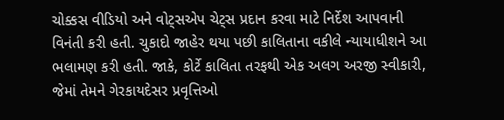ચોક્કસ વીડિયો અને વોટ્‌સએપ ચેટ્‌સ પ્રદાન કરવા માટે નિર્દેશ આપવાની વિનંતી કરી હતી. ચુકાદો જાહેર થયા પછી કાલિતાના વકીલે ન્યાયાધીશને આ ભલામણ કરી હતી. જાકે, કોર્ટે કાલિતા તરફથી એક અલગ અરજી સ્વીકારી, જેમાં તેમને ગેરકાયદેસર પ્રવૃત્તિઓ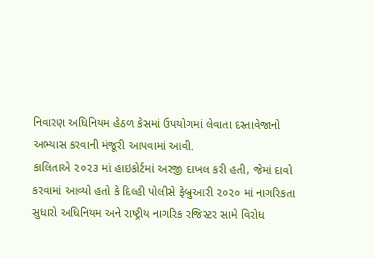નિવારણ અધિનિયમ હેઠળ કેસમાં ઉપયોગમાં લેવાતા દસ્તાવેજાનો અભ્યાસ કરવાની મંજૂરી આપવામાં આવી.
કાલિતાએ ૨૦૨૩ માં હાઇકોર્ટમાં અરજી દાખલ કરી હતી, જેમાં દાવો કરવામાં આવ્યો હતો કે દિલ્હી પોલીસે ફેબ્રુઆરી ૨૦૨૦ માં નાગરિકતા સુધારો અધિનિયમ અને રાષ્ટ્રીય નાગરિક રજિસ્ટર સામે વિરોધ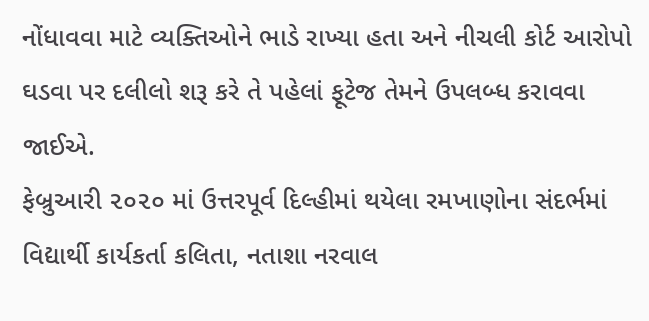નોંધાવવા માટે વ્યક્તિઓને ભાડે રાખ્યા હતા અને નીચલી કોર્ટ આરોપો ઘડવા પર દલીલો શરૂ કરે તે પહેલાં ફૂટેજ તેમને ઉપલબ્ધ કરાવવા જાઈએ.
ફેબ્રુઆરી ૨૦૨૦ માં ઉત્તરપૂર્વ દિલ્હીમાં થયેલા રમખાણોના સંદર્ભમાં વિદ્યાર્થી કાર્યકર્તા કલિતા, નતાશા નરવાલ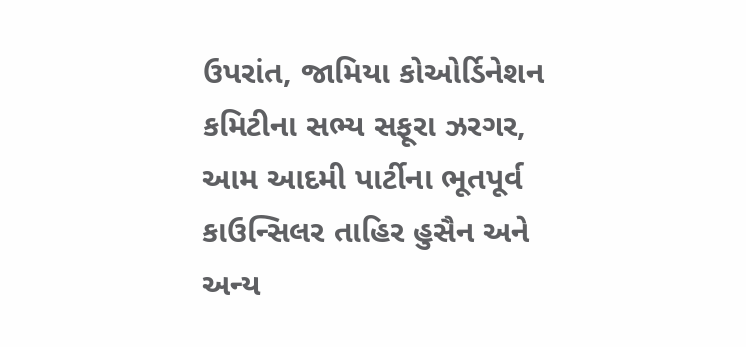ઉપરાંત, જામિયા કોઓર્ડિનેશન કમિટીના સભ્ય સફૂરા ઝરગર, આમ આદમી પાર્ટીના ભૂતપૂર્વ કાઉન્સિલર તાહિર હુસૈન અને અન્ય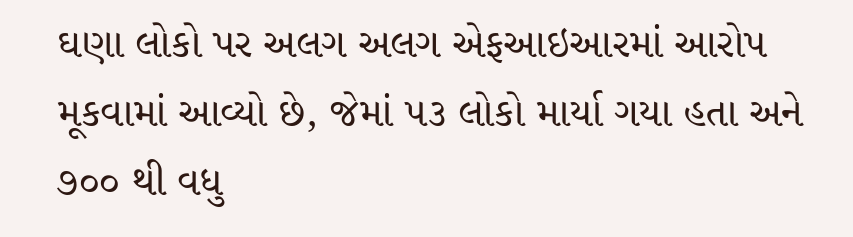ઘણા લોકો પર અલગ અલગ એફઆઇઆરમાં આરોપ મૂકવામાં આવ્યો છે, જેમાં ૫૩ લોકો માર્યા ગયા હતા અને ૭૦૦ થી વધુ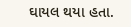ઘાયલ થયા હતા.